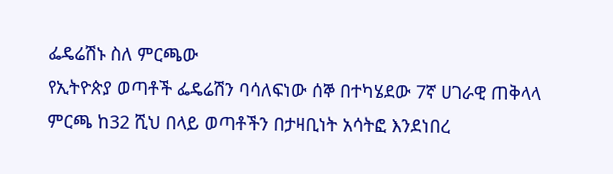ፌዴሬሽኑ ስለ ምርጫው
የኢትዮጵያ ወጣቶች ፌዴሬሽን ባሳለፍነው ሰኞ በተካሄደው 7ኛ ሀገራዊ ጠቅላላ ምርጫ ከ32 ሺህ በላይ ወጣቶችን በታዛቢነት አሳትፎ እንደነበረ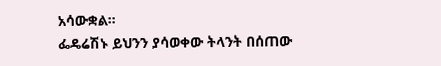አሳውቋል።
ፌዴሬሽኑ ይህንን ያሳወቀው ትላንት በሰጠው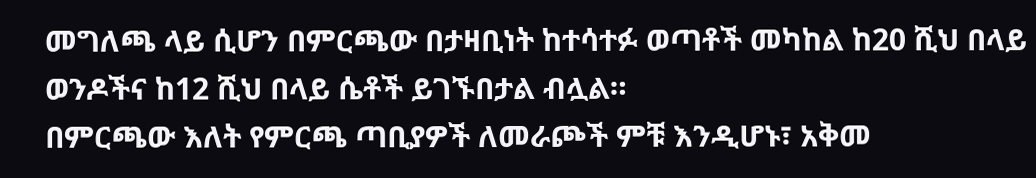መግለጫ ላይ ሲሆን በምርጫው በታዛቢነት ከተሳተፉ ወጣቶች መካከል ከ20 ሺህ በላይ ወንዶችና ከ12 ሺህ በላይ ሴቶች ይገኙበታል ብሏል።
በምርጫው እለት የምርጫ ጣቢያዎች ለመራጮች ምቹ እንዲሆኑ፣ አቅመ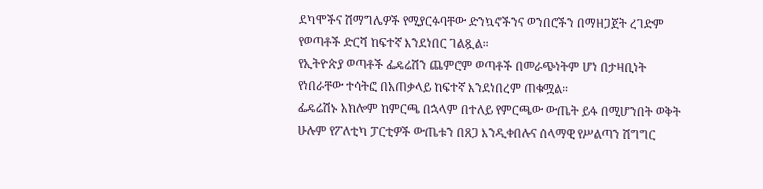ደካሞችና ሽማግሌዎች የሚያርፉባቸው ድንኳኖችንና ወንበሮችን በማዘጋጀት ረገድም የወጣቶች ድርሻ ከፍተኛ እንደነበር ገልጿል።
የኢትዮጵያ ወጣቶች ፌዴሬሽን ጨምሮም ወጣቶች በመራጭነትም ሆነ በታዛቢነት የነበራቸው ተሳትፎ በአጠቃላይ ከፍተኛ እንደነበረም ጠቁሟል።
ፌዴሬሽኑ አክሎም ከምርጫ በኋላም በተለይ የምርጫው ውጤት ይፋ በሚሆንበት ወቅት ሁሉም የፖለቲካ ፓርቲዎች ውጤቱን በጸጋ እንዲቀበሉና ሰላማዊ የሥልጣን ሽግግር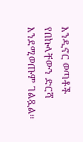እንዲኖር ወጣቶች የበኩላቸውን ድርሻ እንደሚወጡም ገልጿል።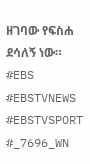ዘገባው የፍስሐ ደሳለኝ ነው።
#EBS
#EBSTVNEWS
#EBSTVSPORT
#_7696_WN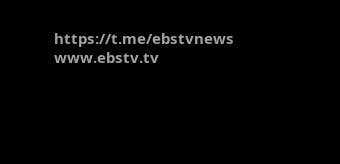https://t.me/ebstvnews
www.ebstv.tv